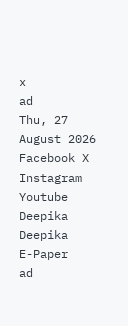x
ad
Thu, 27 August 2026
Facebook X Instagram Youtube
Deepika
Deepika
E-Paper
ad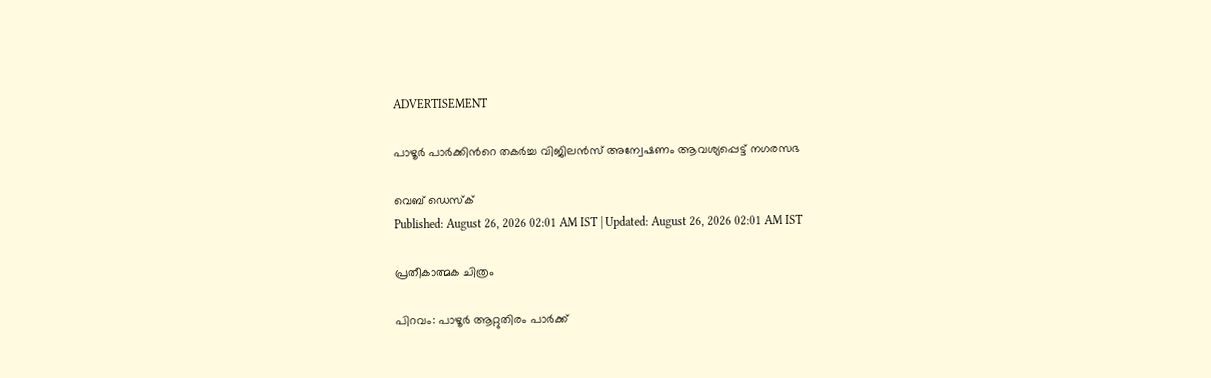ADVERTISEMENT

പാഴൂർ പാർക്കിന്‍റെ തകർച്ച വിജിലൻസ് അന്വേഷണം ആവശ്യപ്പെട്ട് നഗരസഭ

വെബ് ഡെസ്ക്
Published: August 26, 2026 02:01 AM IST | Updated: August 26, 2026 02:01 AM IST

പ്രതീകാത്മക ചിത്രം

പിറവം: പാഴൂർ ആറ്റുതിരം പാർക്ക്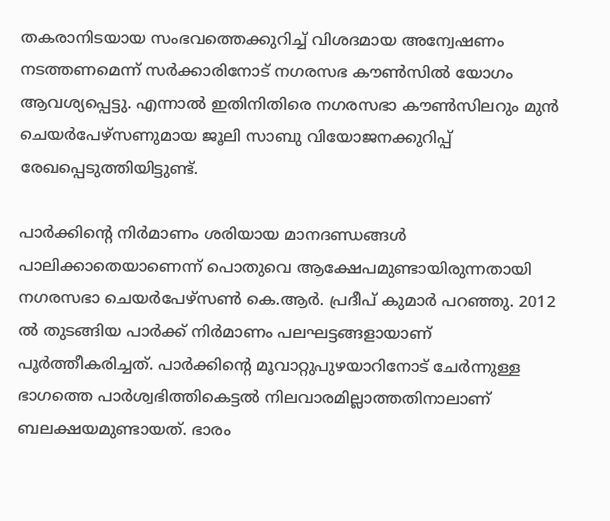തകരാനിടയായ സംഭവത്തെക്കുറിച്ച് വിശദമായ അന്വേഷണം നടത്തണമെന്ന് സർക്കാരിനോട് നഗരസഭ കൗൺസിൽ യോഗം ആവശ്യപ്പെട്ടു. എന്നാൽ ഇതിനിതിരെ നഗരസഭാ കൗൺസിലറും മുൻ ചെയർപേഴ്സണുമായ ജൂലി സാബു വിയോജനക്കുറിപ്പ് രേഖപ്പെടുത്തിയിട്ടുണ്ട്.

പാർക്കിന്‍റെ നിർമാണം ശരിയായ മാനദണ്ഡങ്ങൾ പാലിക്കാതെയാണെന്ന് പൊതുവെ ആക്ഷേപമുണ്ടായിരുന്നതായി നഗരസഭാ ചെയർപേഴ്സൺ കെ.ആർ. പ്രദീപ് കുമാർ പറഞ്ഞു. 2012 ൽ തുടങ്ങിയ പാർക്ക് നിർമാണം പലഘട്ടങ്ങളായാണ് പൂർത്തീകരിച്ചത്. പാർക്കിന്‍റെ മൂവാറ്റുപുഴയാറിനോട് ചേർന്നുള്ള ഭാഗത്തെ പാർശ്വഭിത്തികെട്ടൽ നിലവാരമില്ലാത്തതിനാലാണ് ബലക്ഷയമുണ്ടായത്. ഭാരം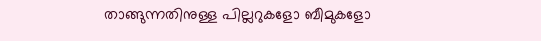താങ്ങുന്നതിനുള്ള പില്ലറുകളോ ബീമുകളോ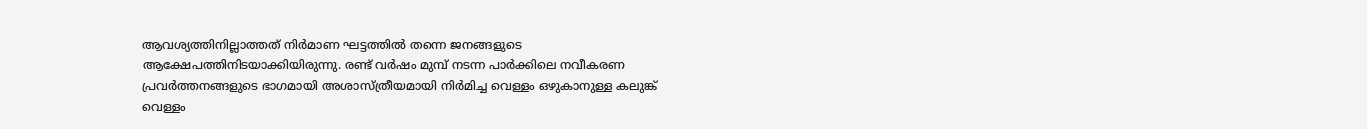ആവശ്യത്തിനില്ലാത്തത് നിർമാണ ഘട്ടത്തിൽ തന്നെ ജനങ്ങളുടെ ആക്ഷേപത്തിനിടയാക്കിയിരുന്നു. രണ്ട് വർഷം മുമ്പ് നടന്ന പാർക്കിലെ നവീകരണ പ്രവർത്തനങ്ങളുടെ ഭാഗമായി അശാസ്ത്രീയമായി നിർമിച്ച വെള്ളം ഒഴുകാനുള്ള കലുങ്ക് വെള്ളം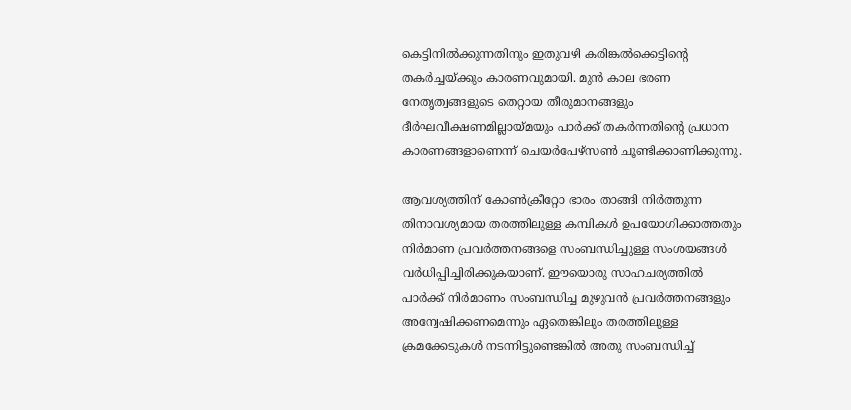കെട്ടിനിൽക്കുന്നതിനും ഇതുവഴി കരിങ്കൽക്കെട്ടിന്‍റെ തകർച്ചയ്ക്കും കാരണവുമായി. മുൻ കാല ഭരണ നേതൃത്വങ്ങളുടെ തെറ്റായ തീരുമാനങ്ങളും ദീർഘവീക്ഷണമില്ലായ്മയും പാർക്ക് തകർന്നതിന്‍റെ പ്രധാന കാരണങ്ങളാണെന്ന് ചെയർപേഴ്സൺ ചൂണ്ടിക്കാണിക്കുന്നു.

ആവശ്യത്തിന് കോൺക്രീറ്റോ ഭാരം താങ്ങി നിർത്തുന്ന തിനാവശ്യമായ തരത്തിലുള്ള കമ്പികൾ ഉപയോഗിക്കാത്തതും നിർമാണ പ്രവർത്തനങ്ങളെ സംബന്ധിച്ചുള്ള സംശയങ്ങൾ വർധിപ്പിച്ചിരിക്കുകയാണ്. ഈയൊരു സാഹചര്യത്തിൽ പാർക്ക് നിർമാണം സംബന്ധിച്ച മുഴുവൻ പ്രവർത്തനങ്ങളും അന്വേഷിക്കണമെന്നും ഏതെങ്കിലും തരത്തിലുള്ള ക്രമക്കേടുകൾ നടന്നിട്ടുണ്ടെങ്കിൽ അതു സംബന്ധിച്ച്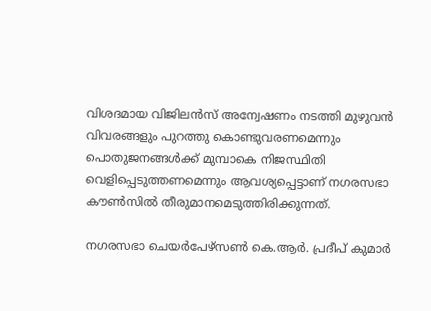വിശദമായ വിജിലൻസ് അന്വേഷണം നടത്തി മുഴുവൻ വിവരങ്ങളും പുറത്തു കൊണ്ടുവരണമെന്നും പൊതുജനങ്ങൾക്ക് മുമ്പാകെ നിജസ്ഥിതി വെളിപ്പെടുത്തണമെന്നും ആവശ്യപ്പെട്ടാണ് നഗരസഭാ കൗൺസിൽ തീരുമാനമെടുത്തിരിക്കുന്നത്.

നഗരസഭാ ചെയർപേഴ്സൺ കെ.ആർ. പ്രദീപ് കുമാർ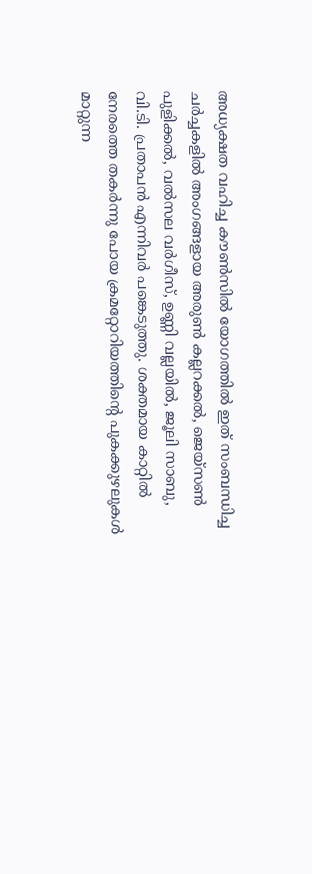അധ്യക്ഷത വഹിച്ച കൗൺസിൽ യോഗത്തിൽ ഇത് സംബന്ധിച്ച ചർച്ചകളിൽ അംഗങ്ങളായ അരുൺ കല്ലറക്കൽ, ജെയ്സൺ പുളിക്കൽ, വൽസല വർഗീസ്, ഉണ്ണി വല്ലയിൽ, ജൂലി സാബു, വി.ടി. പ്രതാപൻ എന്നിവർ പങ്കെടുത്തു. ശക്തമായ കാറ്റിൽ നേരത്തെ തകർന്നു പോയ ക്രമറ്റോറിയത്തിന്‍റെ പുകക്കുഴലുകൾ മാറ്റുന്ന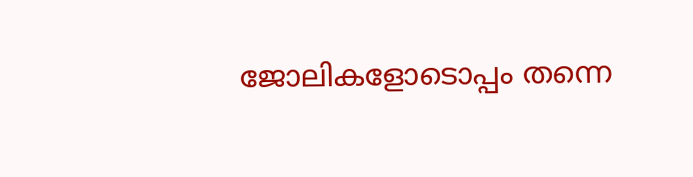ജോലികളോടൊപ്പം തന്നെ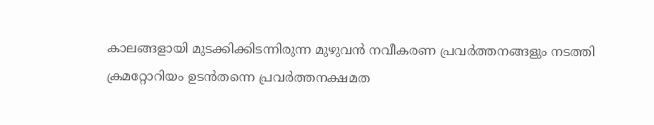കാലങ്ങളായി മുടക്കിക്കിടന്നിരുന്ന മുഴുവൻ നവീകരണ പ്രവർത്തനങ്ങളും നടത്തി ക്രമറ്റോറിയം ഉടൻതന്നെ പ്രവർത്തനക്ഷമത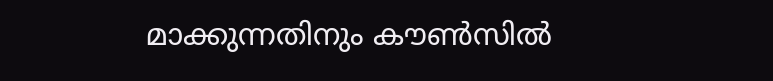മാക്കുന്നതിനും കൗൺസിൽ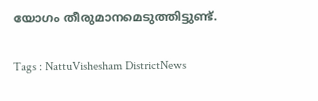യോഗം തീരുമാനമെടുത്തിട്ടുണ്ട്.

Tags : NattuVishesham DistrictNews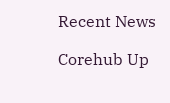Recent News

Corehub Up